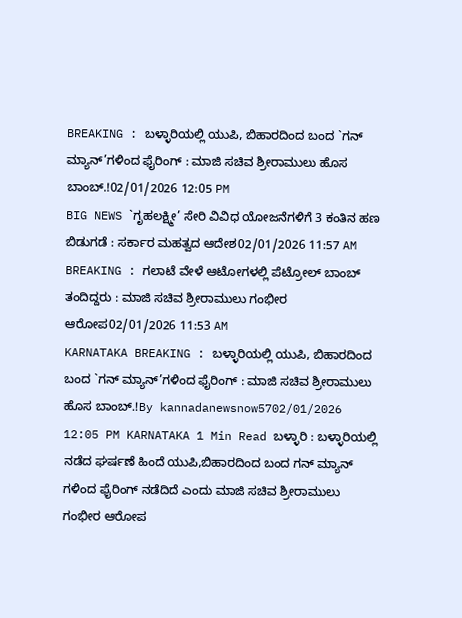BREAKING : ಬಳ್ಳಾರಿಯಲ್ಲಿ ಯುಪಿ, ಬಿಹಾರದಿಂದ ಬಂದ `ಗನ್ ಮ್ಯಾನ್’ಗಳಿಂದ ಫೈರಿಂಗ್ : ಮಾಜಿ ಸಚಿವ ಶ್ರೀರಾಮುಲು ಹೊಸ ಬಾಂಬ್.!02/01/2026 12:05 PM
BIG NEWS `ಗೃಹಲಕ್ಷ್ಮೀ’ ಸೇರಿ ವಿವಿಧ ಯೋಜನೆಗಳಿಗೆ 3 ಕಂತಿನ ಹಣ ಬಿಡುಗಡೆ : ಸರ್ಕಾರ ಮಹತ್ವದ ಆದೇಶ02/01/2026 11:57 AM
BREAKING : ಗಲಾಟೆ ವೇಳೆ ಆಟೋಗಳಲ್ಲಿ ಪೆಟ್ರೋಲ್ ಬಾಂಬ್ ತಂದಿದ್ದರು : ಮಾಜಿ ಸಚಿವ ಶ್ರೀರಾಮುಲು ಗಂಭೀರ ಆರೋಪ02/01/2026 11:53 AM
KARNATAKA BREAKING : ಬಳ್ಳಾರಿಯಲ್ಲಿ ಯುಪಿ, ಬಿಹಾರದಿಂದ ಬಂದ `ಗನ್ ಮ್ಯಾನ್’ಗಳಿಂದ ಫೈರಿಂಗ್ : ಮಾಜಿ ಸಚಿವ ಶ್ರೀರಾಮುಲು ಹೊಸ ಬಾಂಬ್.!By kannadanewsnow5702/01/2026 12:05 PM KARNATAKA 1 Min Read ಬಳ್ಳಾರಿ : ಬಳ್ಳಾರಿಯಲ್ಲಿ ನಡೆದ ಘರ್ಷಣೆ ಹಿಂದೆ ಯುಪಿ,ಬಿಹಾರದಿಂದ ಬಂದ ಗನ್ ಮ್ಯಾನ್ ಗಳಿಂದ ಫೈರಿಂಗ್ ನಡೆದಿದೆ ಎಂದು ಮಾಜಿ ಸಚಿವ ಶ್ರೀರಾಮುಲು ಗಂಭೀರ ಆರೋಪ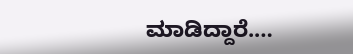ಮಾಡಿದ್ದಾರೆ.…